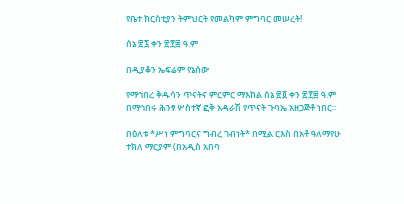የቤተ ክርስቲያን ትምህርት የመልካም ምግባር መሠረት!

ሰኔ ፳፯ ቀን ፳፻፰ ዓ.ም

በዲያቆን ኤፍሬም የኔሰው

የማኅበረ ቅዱሳን ጥናትና ምርምር ማእከል ሰኔ ፳፬ ቀን ፳፻፰ ዓ.ም በማኅበሩ ሕንፃ ሦስተኛ ፎቅ አዳራሽ የጥናት ጉባኤ አዘጋጅቶ ነበር፡፡

በዕለቱ *ሥነ ምግባርና ግብረ ገብነት* በሚል ርእስ በአቶ ዓለማየሁ ተክለ ማርያም (በአዲስ አበባ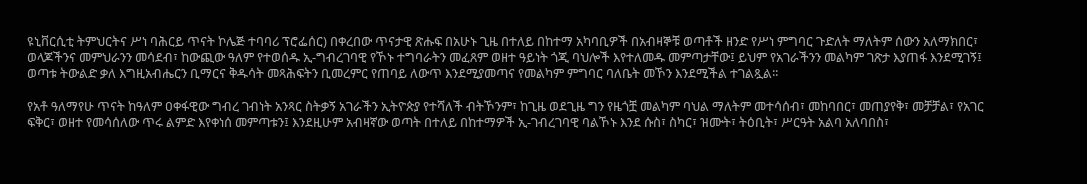ዩኒቨርሲቲ ትምህርትና ሥነ ባሕርይ ጥናት ኮሌጅ ተባባሪ ፕሮፌሰር) በቀረበው ጥናታዊ ጽሑፍ በአሁኑ ጊዜ በተለይ በከተማ አካባቢዎች በአብዛኞቹ ወጣቶች ዘንድ የሥነ ምግባር ጉድለት ማለትም ሰውን አለማክበር፣ ወላጆችንና መምህራንን መሳደብ፣ ከውጪው ዓለም የተወሰዱ ኢ-ግብረገባዊ የኾኑ ተግባራትን መፈጸም ወዘተ ዓይነት ጎጂ ባህሎች እየተለመዱ መምጣታቸው፤ ይህም የአገራችንን መልካም ገጽታ እያጠፋ እንደሚገኝ፤ ወጣቱ ትውልድ ቃለ እግዚአብሔርን ቢማርና ቅዱሳት መጻሕፍትን ቢመረምር የጠባይ ለውጥ እንደሚያመጣና የመልካም ምግባር ባለቤት መኾን እንደሚችል ተገልጿል፡፡

የአቶ ዓለማየሁ ጥናት ከዓለም ዐቀፋዊው ግብረ ገብነት አንጻር ስትቃኝ አገራችን ኢትዮጵያ የተሻለች ብትኾንም፣ ከጊዜ ወደጊዜ ግን የዜጎቿ መልካም ባህል ማለትም መተሳሰብ፣ መከባበር፣ መጠያየቅ፣ መቻቻል፣ የአገር ፍቅር፣ ወዘተ የመሳሰለው ጥሩ ልምድ እየቀነሰ መምጣቱን፤ እንደዚሁም አብዛኛው ወጣት በተለይ በከተማዎች ኢ-ገብረገባዊ ባልኾኑ እንደ ሱስ፣ ስካር፣ ዝሙት፣ ትዕቢት፣ ሥርዓት አልባ አለባበስ፣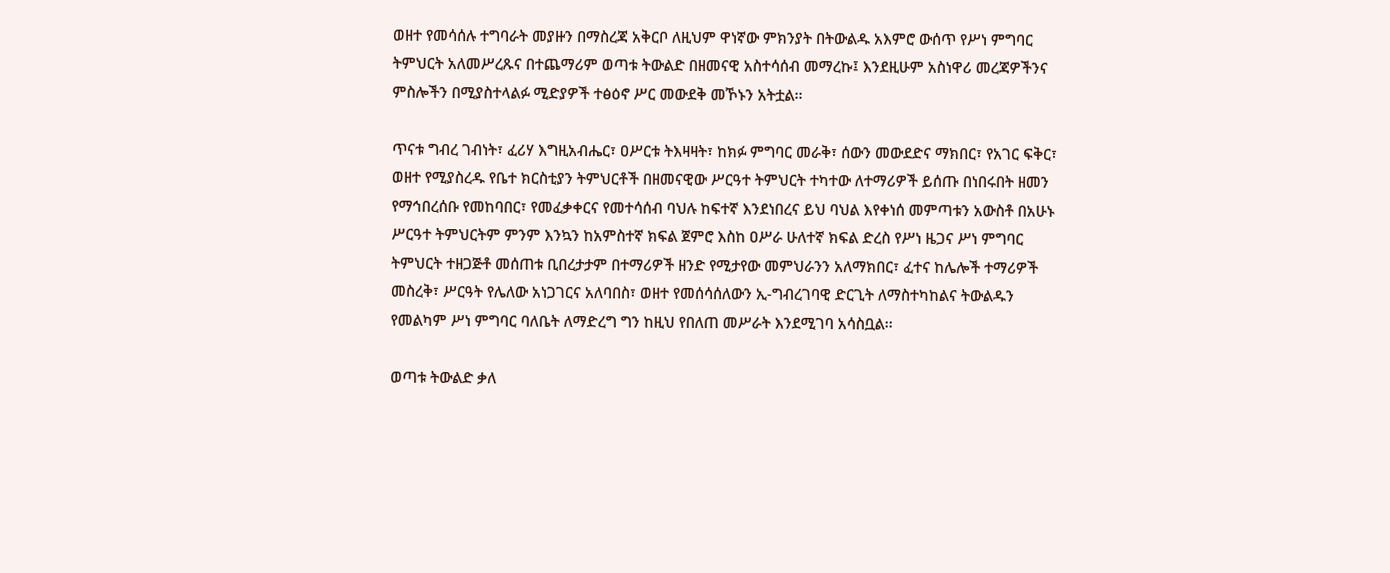ወዘተ የመሳሰሉ ተግባራት መያዙን በማስረጃ አቅርቦ ለዚህም ዋነኛው ምክንያት በትውልዱ አእምሮ ውሰጥ የሥነ ምግባር ትምህርት አለመሥረጹና በተጨማሪም ወጣቱ ትውልድ በዘመናዊ አስተሳሰብ መማረኩ፤ እንደዚሁም አስነዋሪ መረጃዎችንና ምስሎችን በሚያስተላልፉ ሚድያዎች ተፅዕኖ ሥር መውደቅ መኾኑን አትቷል፡፡

ጥናቱ ግብረ ገብነት፣ ፈሪሃ እግዚአብሔር፣ ዐሥርቱ ትእዛዛት፣ ከክፉ ምግባር መራቅ፣ ሰውን መውደድና ማክበር፣ የአገር ፍቅር፣ ወዘተ የሚያስረዱ የቤተ ክርስቲያን ትምህርቶች በዘመናዊው ሥርዓተ ትምህርት ተካተው ለተማሪዎች ይሰጡ በነበሩበት ዘመን የማኅበረሰቡ የመከባበር፣ የመፈቃቀርና የመተሳሰብ ባህሉ ከፍተኛ እንደነበረና ይህ ባህል እየቀነሰ መምጣቱን አውስቶ በአሁኑ ሥርዓተ ትምህርትም ምንም እንኳን ከአምስተኛ ክፍል ጀምሮ እስከ ዐሥራ ሁለተኛ ክፍል ድረስ የሥነ ዜጋና ሥነ ምግባር ትምህርት ተዘጋጅቶ መሰጠቱ ቢበረታታም በተማሪዎች ዘንድ የሚታየው መምህራንን አለማክበር፣ ፈተና ከሌሎች ተማሪዎች መስረቅ፣ ሥርዓት የሌለው አነጋገርና አለባበስ፣ ወዘተ የመሰሳሰለውን ኢ-ግብረገባዊ ድርጊት ለማስተካከልና ትውልዱን የመልካም ሥነ ምግባር ባለቤት ለማድረግ ግን ከዚህ የበለጠ መሥራት እንደሚገባ አሳስቧል፡፡

ወጣቱ ትውልድ ቃለ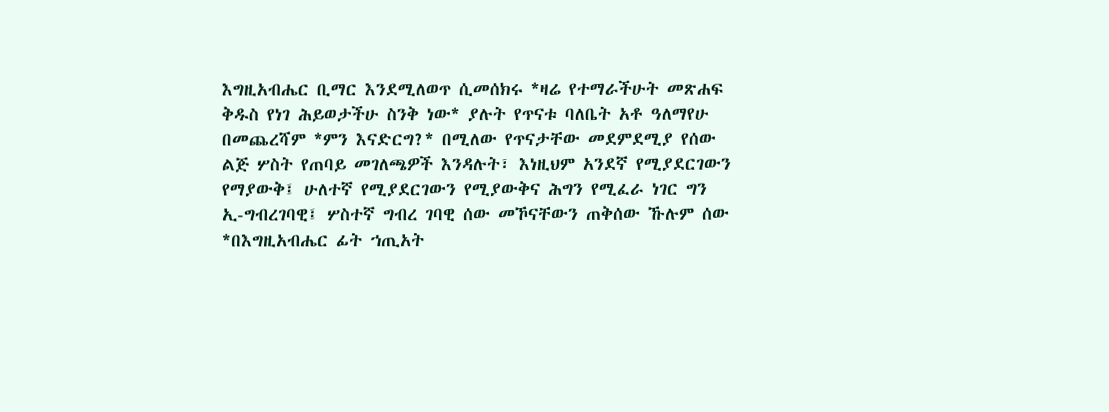እግዚአብሔር ቢማር እንደሚለወጥ ሲመሰክሩ *ዛሬ የተማራችሁት መጽሐፍ ቅዱስ የነገ ሕይወታችሁ ስንቅ ነው* ያሉት የጥናቱ ባለቤት አቶ ዓለማየሁ በመጨረሻም *ምን እናድርግ?* በሚለው የጥናታቸው መደምደሚያ የሰው ልጅ ሦስት የጠባይ መገለጫዎች እንዳሉት፣ እነዚህም አንደኛ የሚያደርገውን የማያውቅ፤ ሁለተኛ የሚያደርገውን የሚያውቅና ሕግን የሚፈራ ነገር ግን ኢ-ግብረገባዊ፤ ሦስተኛ ግብረ ገባዊ ሰው መኾናቸውን ጠቅሰው ኹሉም ሰው *በእግዚአብሔር ፊት ኀጢአት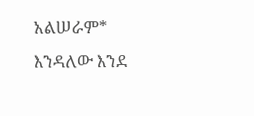አልሠራም* እንዳለው እንደ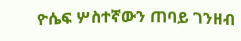ዮሴፍ ሦስተኛውን ጠባይ ገንዘብ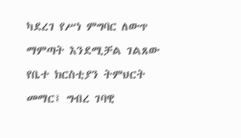ካደረገ የሥነ ምግባር ለውጥ ማምጣት እንደሚቻል ገልጸው የቤተ ክርስቲያን ትምህርት መማር፤ ግብረ ገባዊ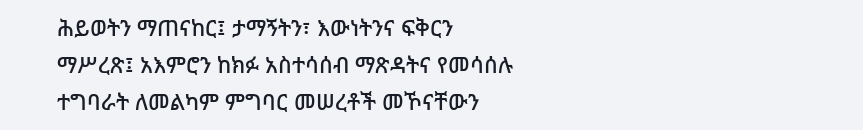ሕይወትን ማጠናከር፤ ታማኝትን፣ እውነትንና ፍቅርን ማሥረጽ፤ አእምሮን ከክፉ አስተሳሰብ ማጽዳትና የመሳሰሉ ተግባራት ለመልካም ምግባር መሠረቶች መኾናቸውን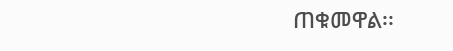ጠቁመዋል፡፡